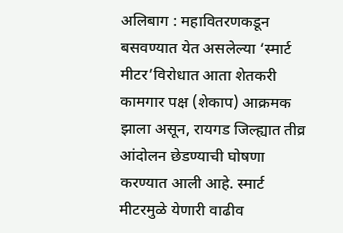अलिबाग : महावितरणकडून बसवण्यात येत असलेल्या ‘स्मार्ट मीटर’विरोधात आता शेतकरी कामगार पक्ष (शेकाप) आक्रमक झाला असून, रायगड जिल्ह्यात तीव्र आंदोलन छेडण्याची घोषणा करण्यात आली आहे. स्मार्ट मीटरमुळे येणारी वाढीव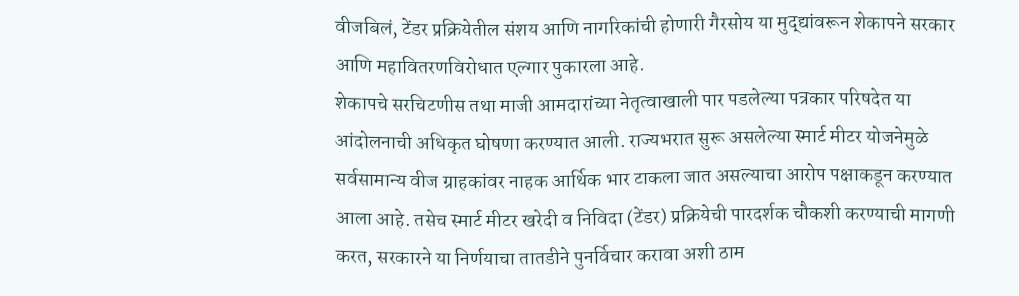वीजबिलं, टेंडर प्रक्रियेतील संशय आणि नागरिकांची होणारी गैरसोय या मुद्द्यांवरून शेकापने सरकार आणि महावितरणविरोधात एल्गार पुकारला आहे.
शेकापचे सरचिटणीस तथा माजी आमदारांच्या नेतृत्वाखाली पार पडलेल्या पत्रकार परिषदेत या आंदोलनाची अधिकृत घोषणा करण्यात आली. राज्यभरात सुरू असलेल्या स्मार्ट मीटर योजनेमुळे सर्वसामान्य वीज ग्राहकांवर नाहक आर्थिक भार टाकला जात असल्याचा आरोप पक्षाकडून करण्यात आला आहे. तसेच स्मार्ट मीटर खरेदी व निविदा (टेंडर) प्रक्रियेची पारदर्शक चौकशी करण्याची मागणी करत, सरकारने या निर्णयाचा तातडीने पुनर्विचार करावा अशी ठाम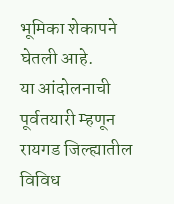भूमिका शेकापने घेतली आहे.
या आंदोलनाची पूर्वतयारी म्हणून रायगड जिल्ह्यातील विविध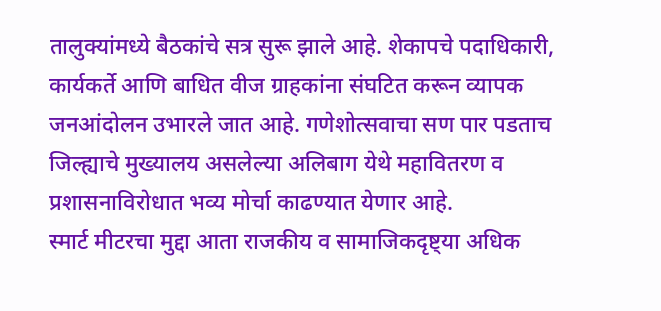तालुक्यांमध्ये बैठकांचे सत्र सुरू झाले आहे. शेकापचे पदाधिकारी, कार्यकर्ते आणि बाधित वीज ग्राहकांना संघटित करून व्यापक जनआंदोलन उभारले जात आहे. गणेशोत्सवाचा सण पार पडताच जिल्ह्याचे मुख्यालय असलेल्या अलिबाग येथे महावितरण व प्रशासनाविरोधात भव्य मोर्चा काढण्यात येणार आहे.
स्मार्ट मीटरचा मुद्दा आता राजकीय व सामाजिकदृष्ट्या अधिक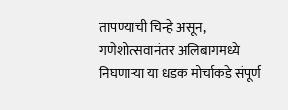तापण्याची चिन्हे असून, गणेशोत्सवानंतर अलिबागमध्ये निघणाऱ्या या धडक मोर्चाकडे संपूर्ण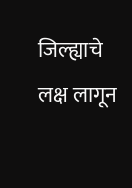जिल्ह्याचे लक्ष लागून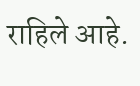राहिले आहे.